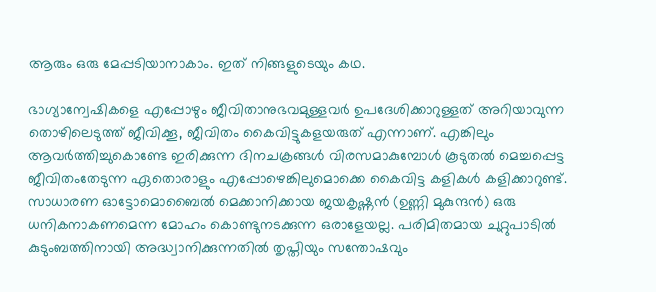ആരും ഒരു മേപ്പടിയാനാകാം. ഇത് നിങ്ങളുടെയും കഥ.

ഭാഗ്യാന്വേഷികളെ എപ്പോഴും ജീവിതാനുഭവമുള്ളവര്‍ ഉപദേശിക്കാറുള്ളത് അറിയാവുന്ന തൊഴിലെടുത്ത് ജീവിക്കൂ, ജീവിതം കൈവിട്ടുകളയരുത് എന്നാണ്. എങ്കിലും ആവര്‍ത്തിച്ചുകൊണ്ടേ ഇരിക്കുന്ന ദിനചക്രങ്ങള്‍ വിരസമാകുമ്പോള്‍ കൂടുതല്‍ മെച്ചപ്പെട്ട ജീവിതംതേടുന്ന ഏതൊരാളും എപ്പോഴെങ്കിലുമൊക്കെ കൈവിട്ട കളികള്‍ കളിക്കാറുണ്ട്.  സാധാരണ ഓട്ടോമൊബൈല്‍ മെക്കാനിക്കായ ജയകൃഷ്ണന്‍ (ഉണ്ണി മുകുന്ദന്‍) ഒരു ധനികനാകണമെന്ന മോഹം കൊണ്ടുനടക്കുന്ന ഒരാളേയല്ല. പരിമിതമായ ചുറ്റുപാടില്‍ കുടുംബത്തിനായി അദ്ധ്വാനിക്കുന്നതില്‍ തൃപ്തിയും സന്തോഷവും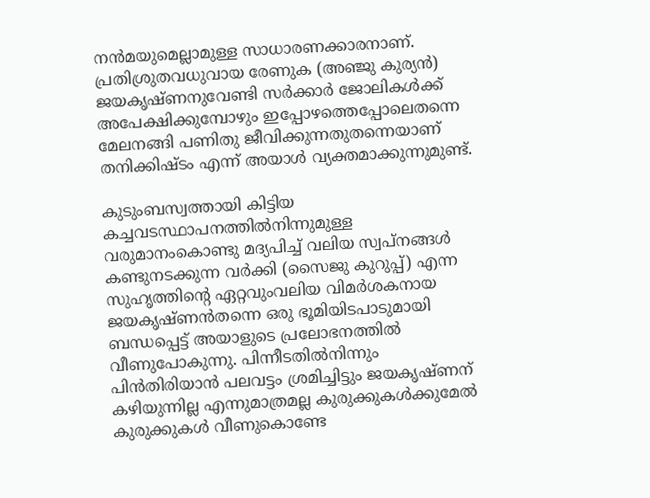നന്‍മയുമെല്ലാമുള്ള സാധാരണക്കാരനാണ്. പ്രതിശ്രുതവധുവായ രേണുക (അഞ്ജു കുര്യന്‍) ജയകൃഷ്ണനുവേണ്ടി സര്‍ക്കാര്‍ ജോലികള്‍ക്ക് അപേക്ഷിക്കുമ്പോഴും ഇപ്പോഴത്തെപ്പോലെതന്നെ മേലനങ്ങി പണിതു ജീവിക്കുന്നതുതന്നെയാണ് തനിക്കിഷ്ടം എന്ന് അയാള്‍ വ്യക്തമാക്കുന്നുമുണ്ട്.

കുടുംബസ്വത്തായി കിട്ടിയ കച്ചവടസ്ഥാപനത്തില്‍നിന്നുമുള്ള വരുമാനംകൊണ്ടു മദ്യപിച്ച് വലിയ സ്വപ്നങ്ങള്‍ കണ്ടുനടക്കുന്ന വര്‍ക്കി (സൈജു കുറുപ്പ്) എന്ന സുഹൃത്തിന്റെ ഏറ്റവുംവലിയ വിമര്‍ശകനായ ജയകൃഷ്ണന്‍തന്നെ ഒരു ഭൂമിയിടപാടുമായി ബന്ധപ്പെട്ട് അയാളുടെ പ്രലോഭനത്തില്‍ വീണുപോകുന്നു. പിന്നീടതില്‍നിന്നും പിന്‍തിരിയാന്‍ പലവട്ടം ശ്രമിച്ചിട്ടും ജയകൃഷ്ണന് കഴിയുന്നില്ല എന്നുമാത്രമല്ല കുരുക്കുകള്‍ക്കുമേല്‍ കുരുക്കുകള്‍ വീണുകൊണ്ടേ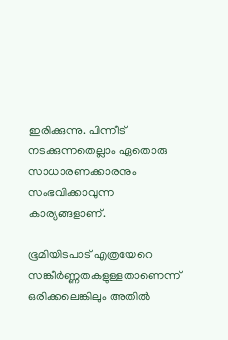ഇരിക്കുന്നു. പിന്നീട് നടക്കുന്നതെല്ലാം ഏതൊരു സാധാരണക്കാരനും സംഭവിക്കാവുന്ന കാര്യങ്ങളാണ്.

ഭൂമിയിടപാട് എത്രയേറെ സങ്കീര്‍ണ്ണതകളുള്ളതാണെന്ന് ഒരിക്കലെങ്കിലും അതില്‍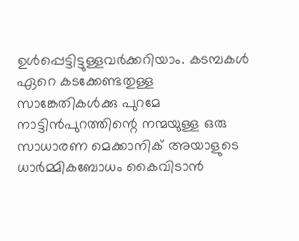ഉള്‍പ്പെട്ടിട്ടുള്ളവര്‍ക്കറിയാം. കടമ്പകള്‍ ഏറെ കടക്കേണ്ടതുള്ള സാങ്കേതികള്‍ക്കു പുറമേ നാട്ടിന്‍പുറത്തിന്റെ നന്മയുള്ള ഒരു സാധാരണ മെക്കാനിക് അയാളുടെ ധാര്‍മ്മികബോധം കൈവിടാന്‍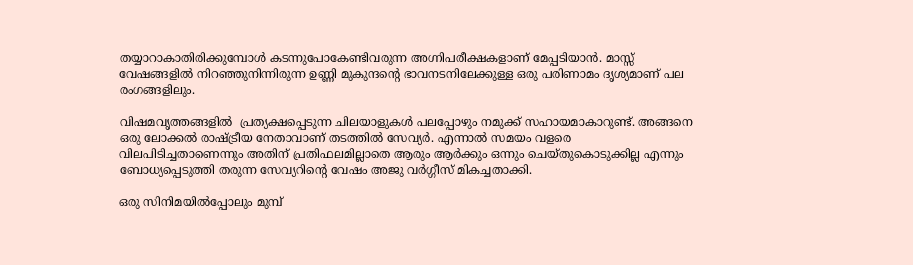തയ്യാറാകാതിരിക്കുമ്പോള്‍ കടന്നുപോകേണ്ടിവരുന്ന അഗ്നിപരീക്ഷകളാണ് മേപ്പടിയാന്‍. മാസ്സ് വേഷങ്ങളിൽ നിറഞ്ഞുനിന്നിരുന്ന ഉണ്ണി മുകുന്ദന്റെ ഭാവനടനിലേക്കുള്ള ഒരു പരിണാമം ദൃശ്യമാണ് പല രംഗങ്ങളിലും.

വിഷമവൃത്തങ്ങളിൽ  പ്രത്യക്ഷപ്പെടുന്ന ചിലയാളുകൾ പലപ്പോഴും നമുക്ക് സഹായമാകാറുണ്ട്. അങ്ങനെ ഒരു ലോക്കൽ രാഷ്ട്രീയ നേതാവാണ് തടത്തിൽ സേവ്യർ. എന്നാൽ സമയം വളരെ വിലപിടിച്ചതാണെന്നും അതിന് പ്രതിഫലമില്ലാതെ ആരും ആർക്കും ഒന്നും ചെയ്തുകൊടുക്കില്ല എന്നും ബോധ്യപ്പെടുത്തി തരുന്ന സേവ്യറിന്റെ വേഷം അജു വർഗ്ഗീസ് മികച്ചതാക്കി.

ഒരു സിനിമയില്‍പ്പോലും മുമ്പ്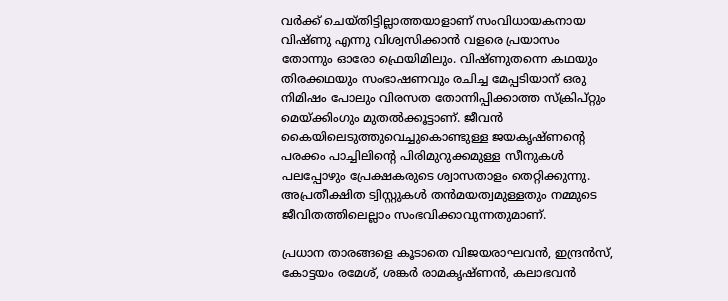വര്‍ക്ക് ചെയ്തിട്ടില്ലാത്തയാളാണ് സംവിധായകനായ വിഷ്ണു എന്നു വിശ്വസിക്കാന്‍ വളരെ പ്രയാസം തോന്നും ഓരോ ഫ്രെയിമിലും. വിഷ്ണുതന്നെ കഥയും തിരക്കഥയും സംഭാഷണവും രചിച്ച മേപ്പടിയാന് ഒരു നിമിഷം പോലും വിരസത തോന്നിപ്പിക്കാത്ത സ്‌ക്രിപ്റ്റും മെയ്ക്കിംഗും മുതല്‍ക്കൂട്ടാണ്. ജീവന്‍ കൈയിലെടുത്തുവെച്ചുകൊണ്ടുള്ള ജയകൃഷ്ണന്റെ പരക്കം പാച്ചിലിന്റെ പിരിമുറുക്കമുള്ള സീനുകള്‍ പലപ്പോഴും പ്രേക്ഷകരുടെ ശ്വാസതാളം തെറ്റിക്കുന്നു. അപ്രതീക്ഷിത ട്വിസ്റ്റുകള്‍ തന്‍മയത്വമുള്ളതും നമ്മുടെ ജീവിതത്തിലെല്ലാം സംഭവിക്കാവുന്നതുമാണ്.

പ്രധാന താരങ്ങളെ കൂടാതെ വിജയരാഘവന്‍, ഇന്ദ്രന്‍സ്, കോട്ടയം രമേശ്, ശങ്കര്‍ രാമകൃഷ്ണന്‍, കലാഭവന്‍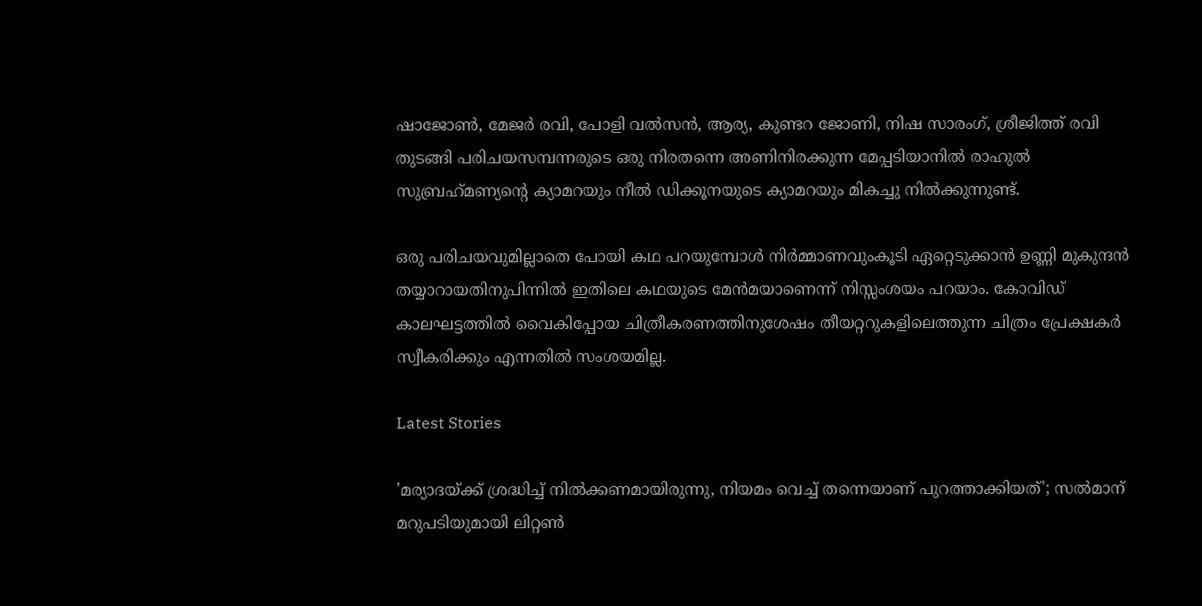ഷാജോണ്‍, മേജര്‍ രവി, പോളി വല്‍സന്‍, ആര്യ, കുണ്ടറ ജോണി, നിഷ സാരംഗ്, ശ്രീജിത്ത് രവി തുടങ്ങി പരിചയസമ്പന്നരുടെ ഒരു നിരതന്നെ അണിനിരക്കുന്ന മേപ്പടിയാനില്‍ രാഹുല്‍ സുബ്രഹ്‌മണ്യന്റെ ക്യാമറയും നീല്‍ ഡിക്കൂനയുടെ ക്യാമറയും മികച്ചു നില്‍ക്കുന്നുണ്ട്.

ഒരു പരിചയവുമില്ലാതെ പോയി കഥ പറയുമ്പോള്‍ നിര്‍മ്മാണവുംകൂടി ഏറ്റെടുക്കാന്‍ ഉണ്ണി മുകുന്ദന്‍ തയ്യാറായതിനുപിന്നില്‍ ഇതിലെ കഥയുടെ മേന്‍മയാണെന്ന് നിസ്സംശയം പറയാം. കോവിഡ് കാലഘട്ടത്തില്‍ വൈകിപ്പോയ ചിത്രീകരണത്തിനുശേഷം തീയറ്ററുകളിലെത്തുന്ന ചിത്രം പ്രേക്ഷകര്‍ സ്വീകരിക്കും എന്നതില്‍ സംശയമില്ല.

Latest Stories

'മര്യാദയ്ക്ക് ശ്രദ്ധിച്ച് നിൽക്കണമായിരുന്നു, നിയമം വെച്ച് തന്നെയാണ് പുറത്താക്കിയത്'; സൽമാന് മറുപടിയുമായി ലിറ്റൺ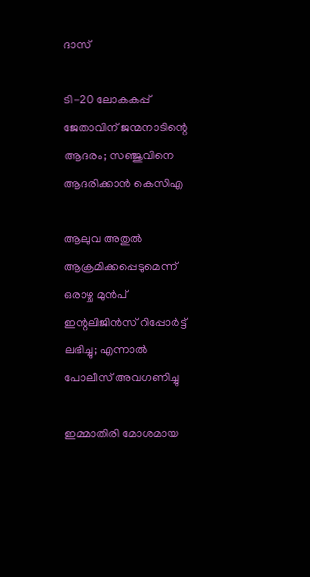ദാസ്

ടി-20 ലോകകപ്പ് ജേതാവിന് ജന്മനാടിന്റെ ആദരം; സഞ്ജുവിനെ ആദരിക്കാൻ കെസിഎ

ആലുവ അതുൽ ആക്രമിക്കപ്പെടുമെന്ന് ഒരാഴ്ച മുൻപ് ഇന്റലിജിൻസ് റിപ്പോർട്ട് ലഭിച്ചു; എന്നാൽ പോലീസ് അവഗണിച്ചു

ഇമ്മാതിരി മോശമായ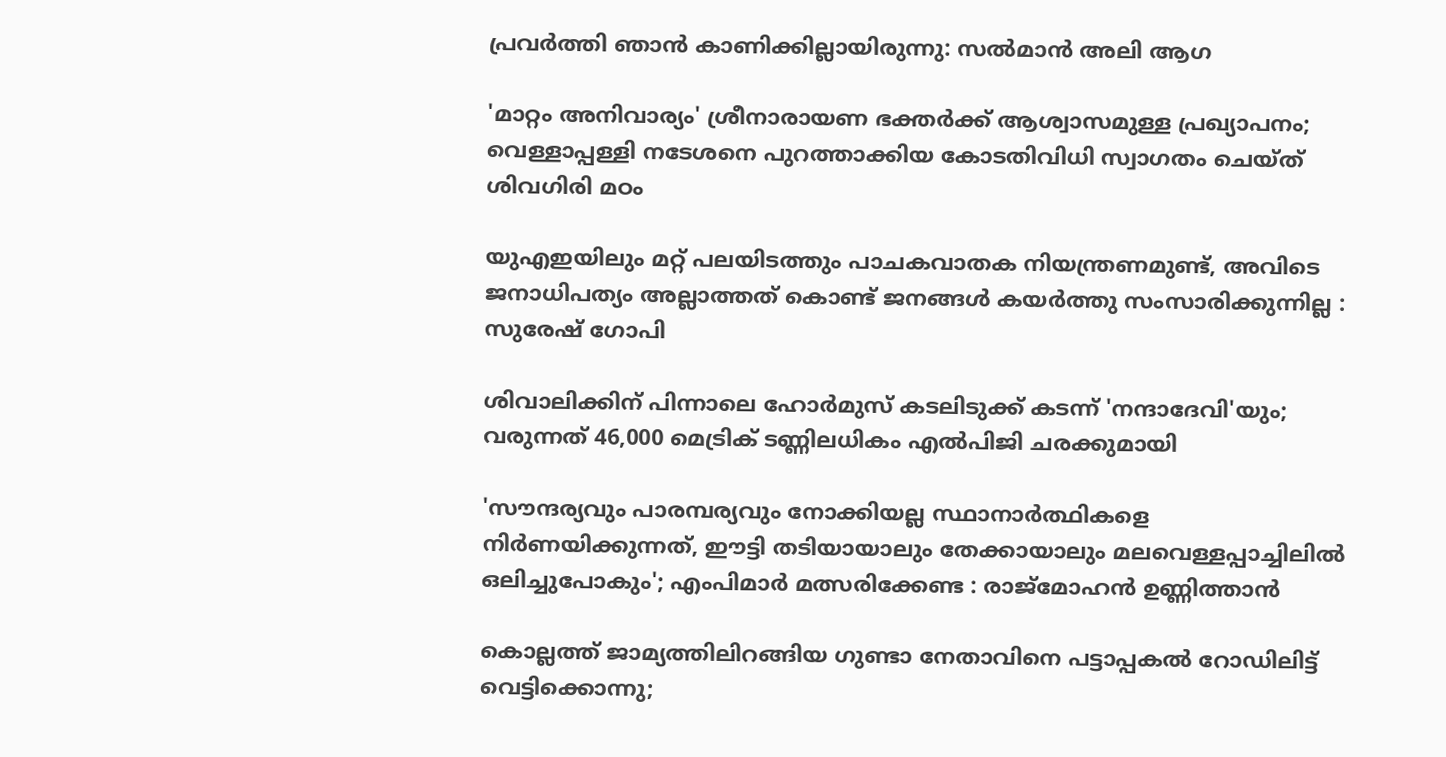പ്രവർത്തി ഞാൻ കാണിക്കില്ലായിരുന്നു: സല്‍മാന്‍ അലി ആഗ

'മാറ്റം അനിവാര്യം' ശ്രീനാരായണ ഭക്തര്‍ക്ക് ആശ്വാസമുള്ള പ്രഖ്യാപനം; വെള്ളാപ്പള്ളി നടേശനെ പുറത്താക്കിയ കോടതിവിധി സ്വാഗതം ചെയ്ത് ശിവഗിരി മഠം

യുഎഇയിലും മറ്റ് പലയിടത്തും പാചകവാതക നിയന്ത്രണമുണ്ട്, അവിടെ ജനാധിപത്യം അല്ലാത്തത് കൊണ്ട് ജനങ്ങൾ കയർത്തു സംസാരിക്കുന്നില്ല : സുരേഷ് ഗോപി

ശിവാലിക്കിന് പിന്നാലെ ഹോർമുസ് കടലിടുക്ക് കടന്ന് 'നന്ദാദേവി'യും; വരുന്നത് 46,000 മെട്രിക് ടണ്ണിലധികം എൽപിജി ചരക്കുമായി

'സൗന്ദര്യവും പാരമ്പര്യവും നോക്കിയല്ല സ്ഥാനാര്‍ത്ഥികളെ നിര്‍ണയിക്കുന്നത്, ഈട്ടി തടിയായാലും തേക്കായാലും മലവെള്ളപ്പാച്ചിലിൽ ഒലിച്ചുപോകും'; എംപിമാർ മത്സരിക്കേണ്ട : രാജ്‌മോഹൻ ഉണ്ണിത്താന്‍

കൊല്ലത്ത് ജാമ്യത്തിലിറങ്ങിയ ഗുണ്ടാ നേതാവിനെ പട്ടാപ്പകൽ റോഡിലിട്ട് വെട്ടിക്കൊന്നു;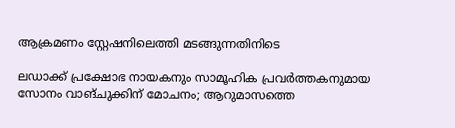ആക്രമണം സ്റ്റേഷനിലെത്തി മടങ്ങുന്നതിനിടെ

ലഡാക്ക് പ്രക്ഷോഭ നായകനും സാമൂഹിക പ്രവർത്തകനുമായ സോനം വാങ്ചുക്കിന് മോചനം; ആറുമാസത്തെ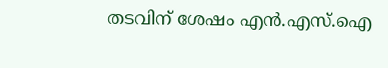തടവിന് ശേഷം എന്‍.എസ്.ഐ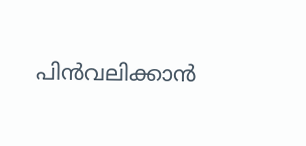പിൻവലിക്കാൻ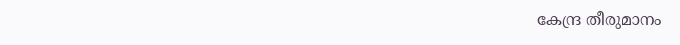കേന്ദ്ര തീരുമാനം